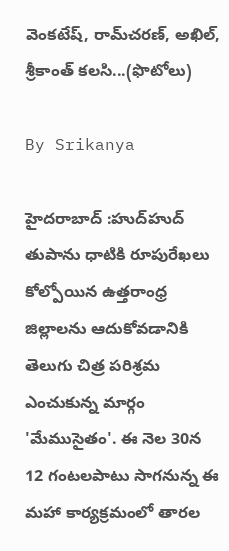వెంకటేష్‌, రామ్‌చరణ్‌, అఖిల్‌, శ్రీకాంత్‌ కలసి...(ఫొటోలు)

By Srikanya

హైదరాబాద్ :హుద్‌హుద్‌ తుపాను ధాటికి రూపురేఖలు కోల్పోయిన ఉత్తరాంధ్ర జిల్లాలను ఆదుకోవడానికి తెలుగు చిత్ర పరిశ్రమ ఎంచుకున్న మార్గం 'మేముసైతం'. ఈ నెల 30న 12 గంటలపాటు సాగనున్న ఈ మహా కార్యక్రమంలో తారల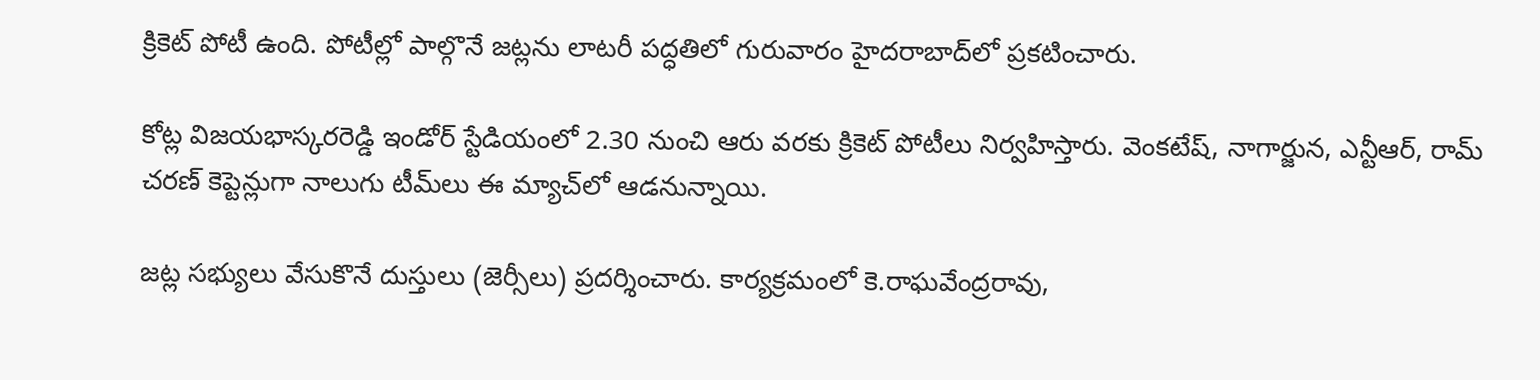క్రికెట్‌ పోటీ ఉంది. పోటీల్లో పాల్గొనే జట్లను లాటరీ పద్ధతిలో గురువారం హైదరాబాద్‌లో ప్రకటించారు.

కోట్ల విజయభాస్కరరెడ్డి ఇండోర్‌ స్టేడియంలో 2.30 నుంచి ఆరు వరకు క్రికెట్‌ పోటీలు నిర్వహిస్తారు. వెంకటేష్‌, నాగార్జున, ఎన్టీఆర్‌, రామ్‌ చరణ్‌ కెప్టెన్లుగా నాలుగు టీమ్‌లు ఈ మ్యాచ్‌లో ఆడనున్నాయి.

జట్ల సభ్యులు వేసుకొనే దుస్తులు (జెర్సీలు) ప్రదర్శించారు. కార్యక్రమంలో కె.రాఘవేంద్రరావు,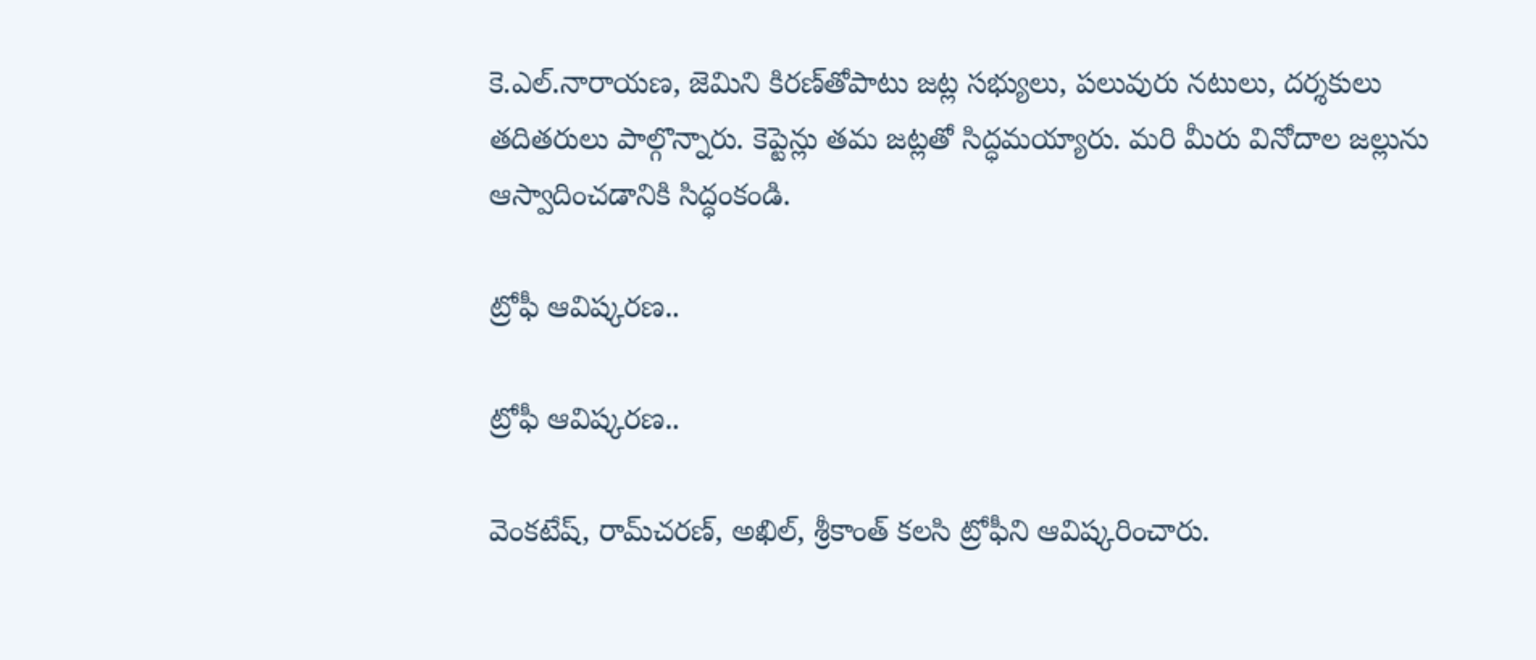కె.ఎల్‌.నారాయణ, జెమిని కిరణ్‌తోపాటు జట్ల సభ్యులు, పలువురు నటులు, దర్శకులు తదితరులు పాల్గొన్నారు. కెప్టెన్లు తమ జట్లతో సిద్ధమయ్యారు. మరి మీరు వినోదాల జల్లును ఆస్వాదించడానికి సిద్ధంకండి.

ట్రోఫీ ఆవిష్కరణ..

ట్రోఫీ ఆవిష్కరణ..

వెంకటేష్‌, రామ్‌చరణ్‌, అఖిల్‌, శ్రీకాంత్‌ కలసి ట్రోఫీని ఆవిష్కరించారు.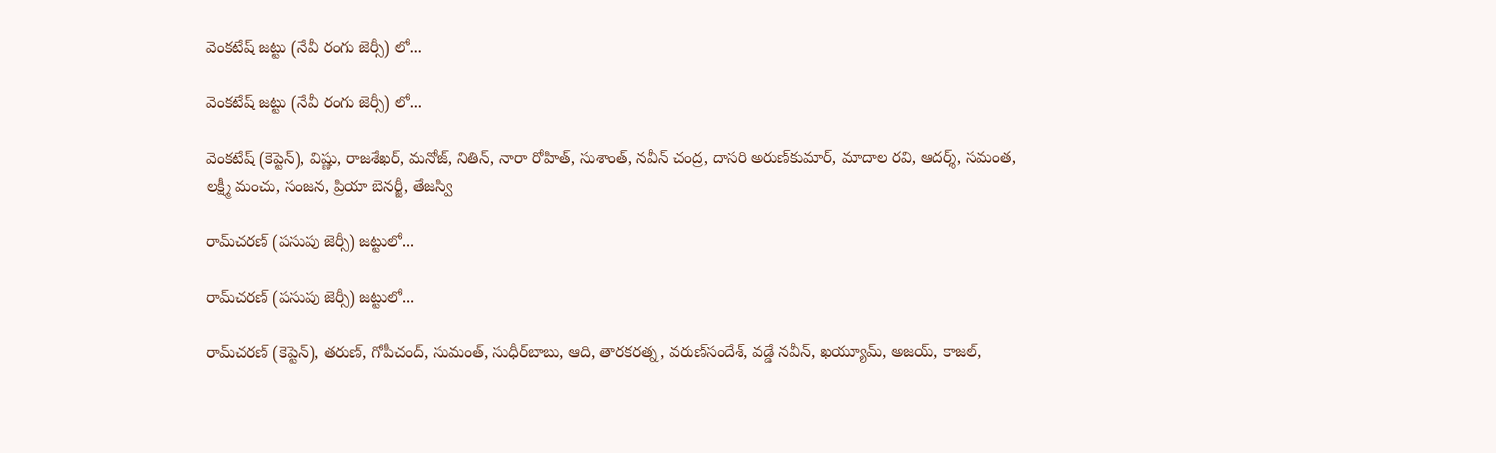వెంకటేష్‌ జట్టు (నేవీ రంగు జెర్సీ) లో...

వెంకటేష్‌ జట్టు (నేవీ రంగు జెర్సీ) లో...

వెంకటేష్‌ (కెప్టెన్‌), విష్ణు, రాజశేఖర్‌, మనోజ్‌, నితిన్‌, నారా రోహిత్‌, సుశాంత్‌, నవీన్‌ చంద్ర, దాసరి అరుణ్‌కుమార్‌, మాదాల రవి, ఆదర్శ్‌, సమంత, లక్ష్మీ మంచు, సంజన, ప్రియా బెనర్జీ, తేజస్వి

రామ్‌చరణ్‌ (పసుపు జెర్సీ) జట్టులో...

రామ్‌చరణ్‌ (పసుపు జెర్సీ) జట్టులో...

రామ్‌చరణ్‌ (కెప్టెన్‌), తరుణ్‌, గోపీచంద్‌, సుమంత్‌, సుధీర్‌బాబు, ఆది, తారకరత్న, వరుణ్‌సందేశ్‌, వడ్డే నవీన్‌, ఖయ్యూమ్‌, అజయ్‌, కాజల్‌,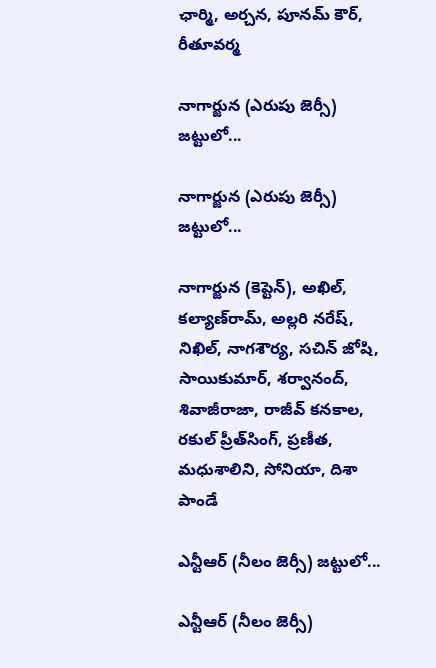ఛార్మి, అర్చన, పూనమ్‌ కౌర్‌, రీతూవర్మ

నాగార్జున (ఎరుపు జెర్సీ) జట్టులో...

నాగార్జున (ఎరుపు జెర్సీ) జట్టులో...

నాగార్జున (కెప్టెన్‌), అఖిల్‌, కల్యాణ్‌రామ్‌, అల్లరి నరేష్‌, నిఖిల్‌, నాగశౌర్య, సచిన్‌ జోషి, సాయికుమార్‌, శర్వానంద్‌, శివాజీరాజా, రాజీవ్‌ కనకాల, రకుల్‌ ప్రీత్‌సింగ్‌, ప్రణీత, మధుశాలిని, సోనియా, దిశా పాండే

ఎన్టీఆర్‌ (నీలం జెర్సీ) జట్టులో...

ఎన్టీఆర్‌ (నీలం జెర్సీ)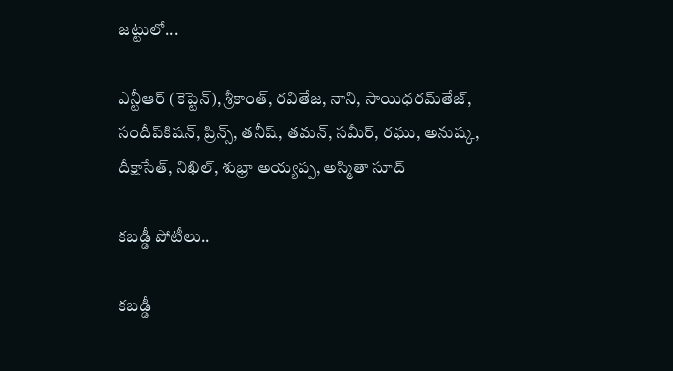జట్టులో...

ఎన్టీఆర్‌ (కెప్టెన్‌), శ్రీకాంత్‌, రవితేజ, నాని, సాయిధరమ్‌తేజ్‌, సందీప్‌కిషన్‌, ప్రిన్స్‌, తనీష్‌, తమన్‌, సమీర్‌, రఘు, అనుష్క, దీక్షాసేత్‌, నిఖిల్‌, శుభ్రా అయ్యప్ప, అస్మితా సూద్‌

కబడ్డీ పోటీలు..

కబడ్డీ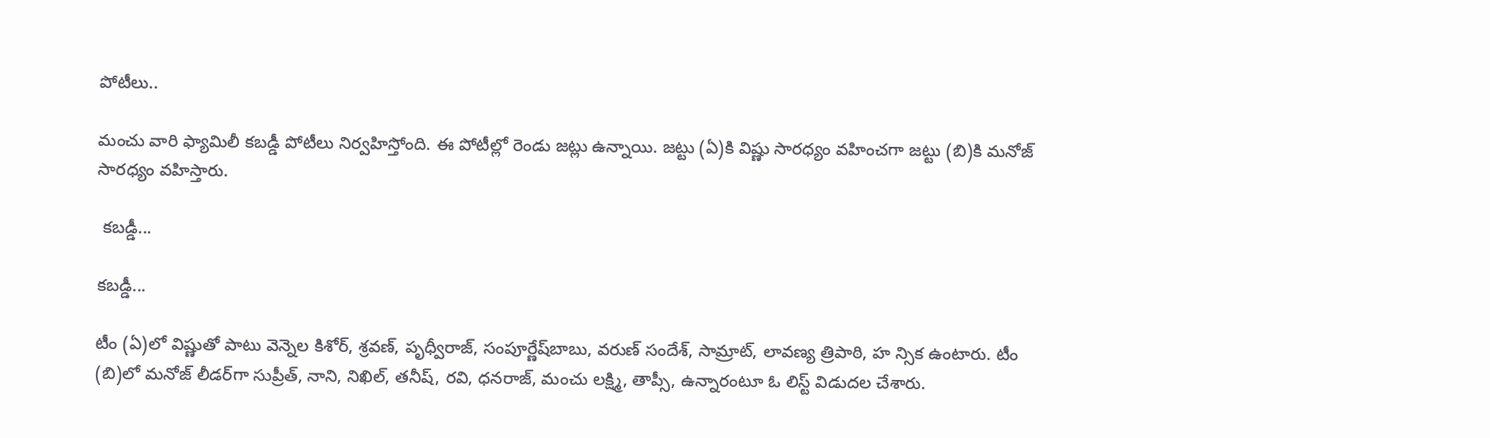పోటీలు..

మంచు వారి ఫ్యామిలీ కబడ్డీ పోటీలు నిర్వహిస్తోంది. ఈ పోటీల్లో రెండు జట్లు ఉన్నాయి. జట్టు (ఏ)కి విష్ణు సారధ్యం వహించగా జట్టు (బి)కి మనోజ్‌ సారధ్యం వహిస్తారు.

 కబడ్డీ...

కబడ్డీ...

టీం (ఏ)లో విష్ణుతో పాటు వెన్నెల కిశోర్‌, శ్రవణ్‌, పృధ్వీరాజ్‌, సంపూర్ణేష్‌బాబు, వరుణ్‌ సందేశ్‌, సామ్రాట్‌, లావణ్య త్రిపాఠి, హ న్సిక ఉంటారు. టీం (బి)లో మనోజ్‌ లీడర్‌గా సుప్రీత్‌, నాని, నిఖిల్‌, తనీష్‌, రవి, ధనరాజ్‌, మంచు లక్ష్మి, తాప్సీ, ఉన్నారంటూ ఓ లిస్ట్‌ విడుదల చేశారు.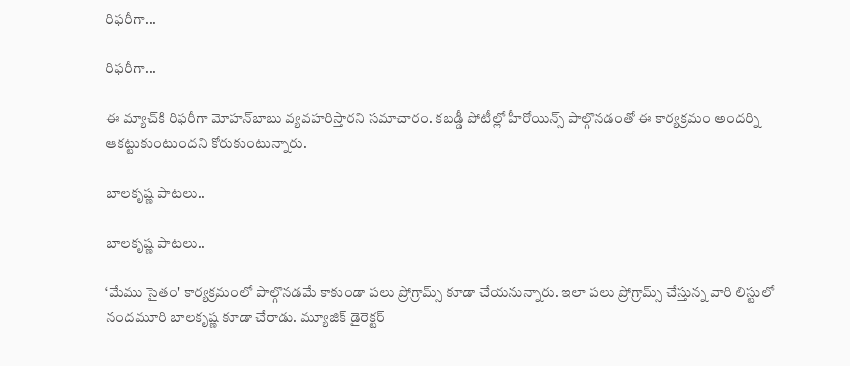రిఫరీగా...

రిఫరీగా...

ఈ మ్యాచ్‌కి రిఫరీగా మోహన్‌బాబు వ్యవహరిస్తారని సమాచారం. కబడ్డీ పోటీల్లో హీరోయిన్స్‌ పాల్గొనడంతో ఈ కార్యక్రమం అందర్ని ఆకట్టుకుంటుందని కోరుకుంటున్నారు.

బాలకృష్ణ పాటలు..

బాలకృష్ణ పాటలు..

‘మేము సైతం' కార్యక్రమంలో పాల్గొనడమే కాకుండా పలు ప్రోగ్రామ్స్ కూడా చేయనున్నారు. ఇలా పలు ప్రోగ్రామ్స్ చేస్తున్న వారి లిస్టులో నందమూరి బాలకృష్ణ కూడా చేరాడు. మ్యూజిక్ డైరెక్టర్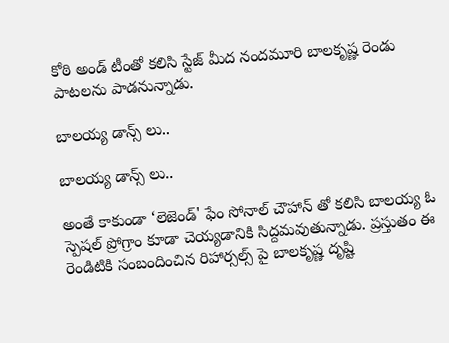కోఠి అండ్ టీంతో కలిసి స్టేజ్ మీద నందమూరి బాలకృష్ణ రెండు పాటలను పాడనున్నాడు.

బాలయ్య డాన్స్ లు..

బాలయ్య డాన్స్ లు..

అంతే కాకుండా ‘లెజెండ్' ఫేం సోనాల్ చౌహాన్ తో కలిసి బాలయ్య ఓ స్పెషల్ ప్రోగ్రాం కూడా చెయ్యడానికి సిద్దమవుతున్నాడు. ప్రస్తుతం ఈ రెండిటికి సంబందించిన రిహార్సల్స్ పై బాలకృష్ణ దృష్టి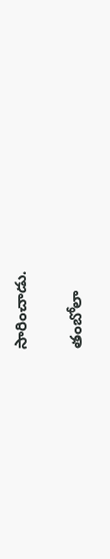సారించాడు.

తంబోలా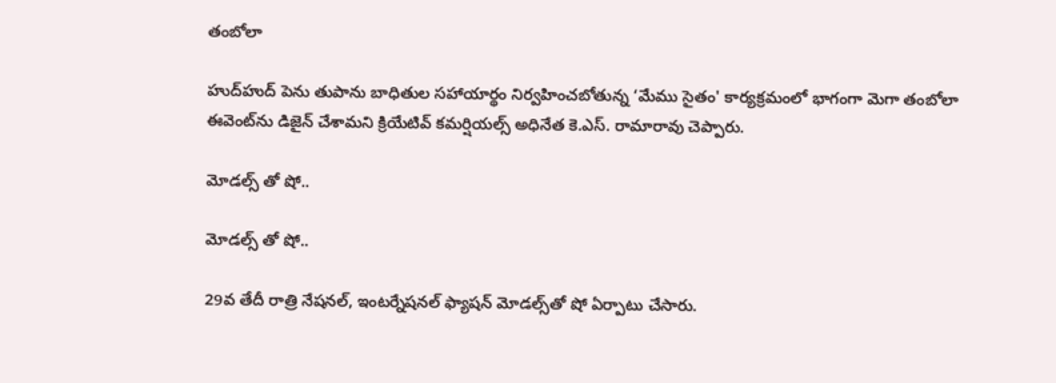తంబోలా

హుద్‌హుద్‌ పెను తుపాను బాధితుల సహాయార్థం నిర్వహించబోతున్న ‘మేము సైతం' కార్యక్రమంలో భాగంగా మెగా తంబోలా ఈవెంట్‌ను డిజైన్‌ చేశామని క్రియేటివ్‌ కమర్షియల్స్‌ అధినేత కె.ఎస్‌. రామారావు చెప్పారు.

మోడల్స్ తో షో..

మోడల్స్ తో షో..

29వ తేదీ రాత్రి నేషనల్‌, ఇంటర్నేషనల్‌ ఫ్యాషన్‌ మోడల్స్‌తో షో ఏర్పాటు చేసారు.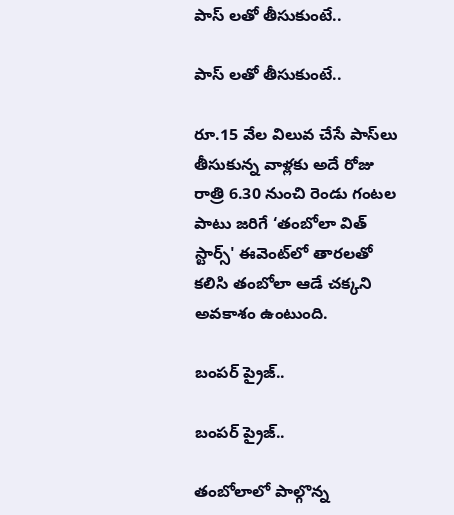పాస్ లతో తీసుకుంటే..

పాస్ లతో తీసుకుంటే..

రూ.15 వేల విలువ చేసే పాస్‌లు తీసుకున్న వాళ్లకు అదే రోజు రాత్రి 6.30 నుంచి రెండు గంటల పాటు జరిగే ‘తంబోలా విత్‌ స్టార్స్‌' ఈవెంట్‌లో తారలతో కలిసి తంబోలా ఆడే చక్కని అవకాశం ఉంటుంది.

బంపర్ ప్రైజ్..

బంపర్ ప్రైజ్..

తంబోలాలో పాల్గొన్న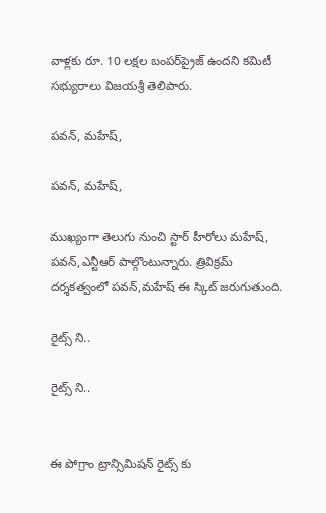వాళ్లకు రూ. 10 లక్షల బంపర్‌ప్రైజ్‌ ఉందని కమిటీ సభ్యురాలు విజయశ్రీ తెలిపారు.

పవన్, మహేష్,

పవన్, మహేష్,

ముఖ్యంగా తెలుగు నుంచి స్టార్ హీరోలు మహేష్, పవన్,ఎన్టీఆర్ పాల్గొంటున్నారు. త్రివిక్రమ్ దర్శకత్వంలో పవన్,మహేష్ ఈ స్కిట్ జరుగుతుంది.

రైట్స్ ని..

రైట్స్ ని..


ఈ పోగ్రాం ట్రాన్సిమిషన్ రైట్స్ కు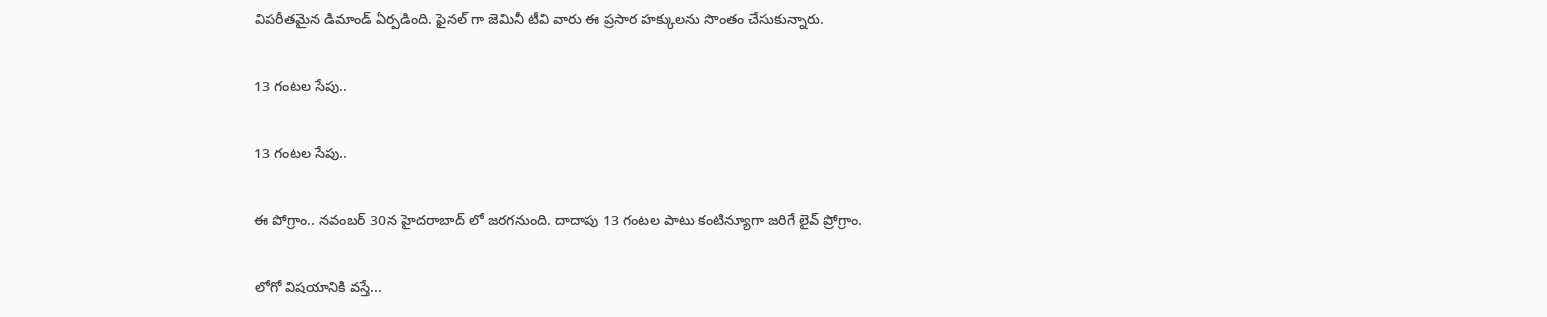విపరీతమైన డిమాండ్ ఏర్పడింది. ఫైనల్ గా జెమినీ టీవి వారు ఈ ప్రసార హక్కులను సొంతం చేసుకున్నారు.

13 గంటల సేపు..

13 గంటల సేపు..

ఈ పోగ్రాం.. నవంబర్ 30న హైదరాబాద్ లో జరగనుంది. దాదాపు 13 గంటల పాటు కంటిన్యూగా జరిగే లైవ్ ప్రోగ్రాం.

లోగో విషయానికి వస్తే...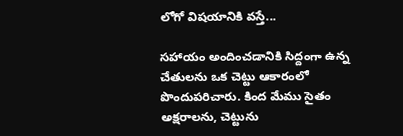లోగో విషయానికి వస్తే...

సహాయం అందించడానికి సిద్దంగా ఉన్న చేతులను ఒక చెట్టు ఆకారంలో పొందుపరిచారు. కింద మేము సైతం అక్షరాలను, చెట్టును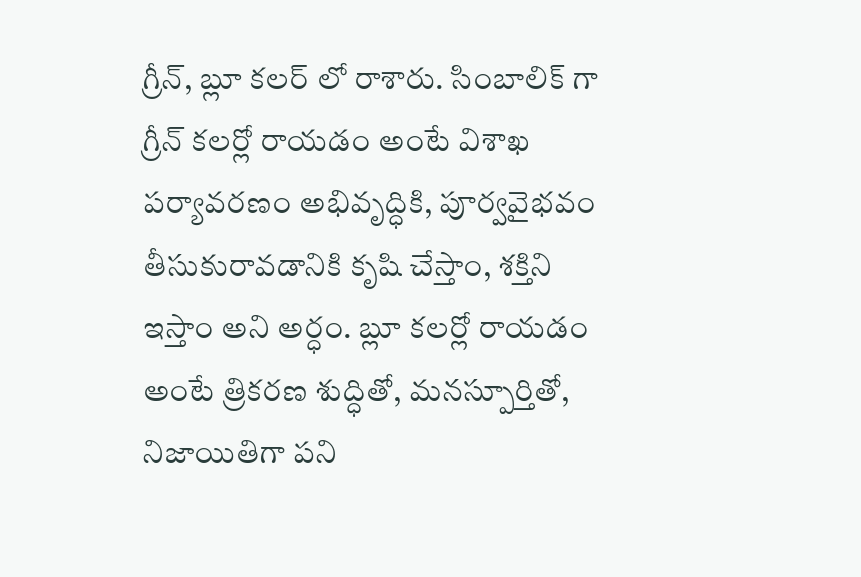గ్రీన్, బ్లూ కలర్ లో రాశారు. సింబాలిక్ గా గ్రీన్ కలర్లో రాయడం అంటే విశాఖ పర్యావరణం అభివృద్ధికి, పూర్వవైభవం తీసుకురావడానికి కృషి చేస్తాం, శక్తిని ఇస్తాం అని అర్ధం. బ్లూ కలర్లో రాయడం అంటే త్రికరణ శుద్ధితో, మనస్పూర్తితో, నిజాయితిగా పని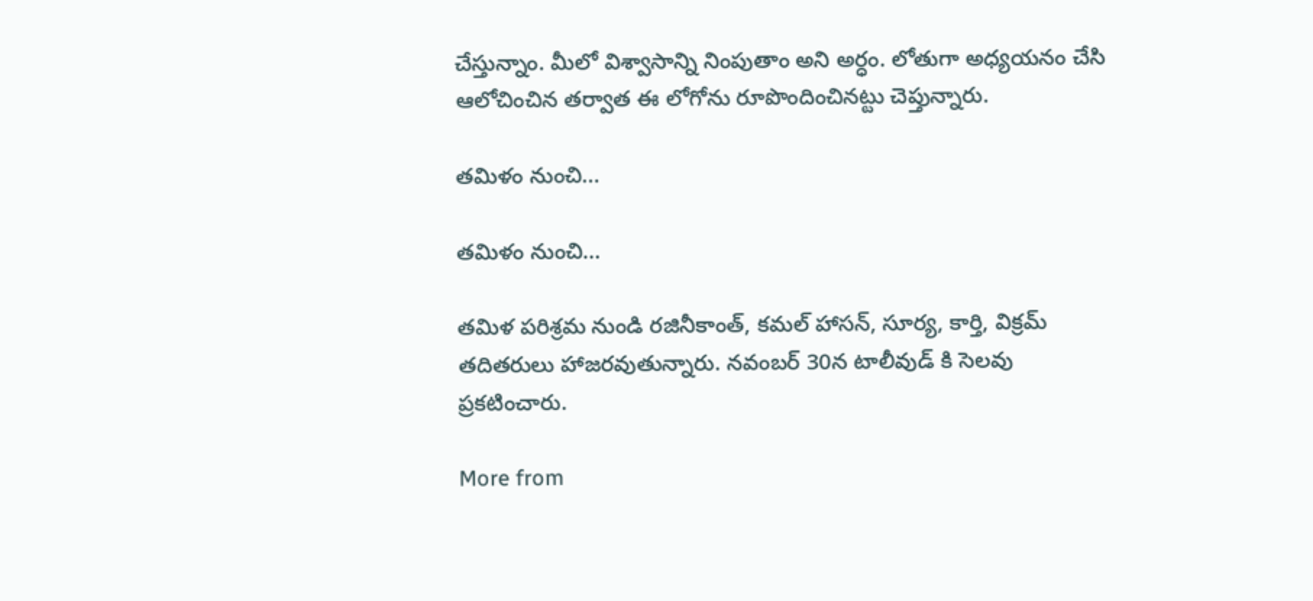చేస్తున్నాం. మీలో విశ్వాసాన్ని నింపుతాం అని అర్ధం. లోతుగా అధ్యయనం చేసి ఆలోచించిన తర్వాత ఈ లోగోను రూపొందించినట్టు చెప్తున్నారు.

తమిళం నుంచి...

తమిళం నుంచి...

తమిళ పరిశ్రమ నుండి రజినీకాంత్, కమల్ హాసన్, సూర్య, కార్తి, విక్రమ్ తదితరులు హాజరవుతున్నారు. నవంబర్ 30న టాలీవుడ్ కి సెలవు ప్రకటించారు.

More from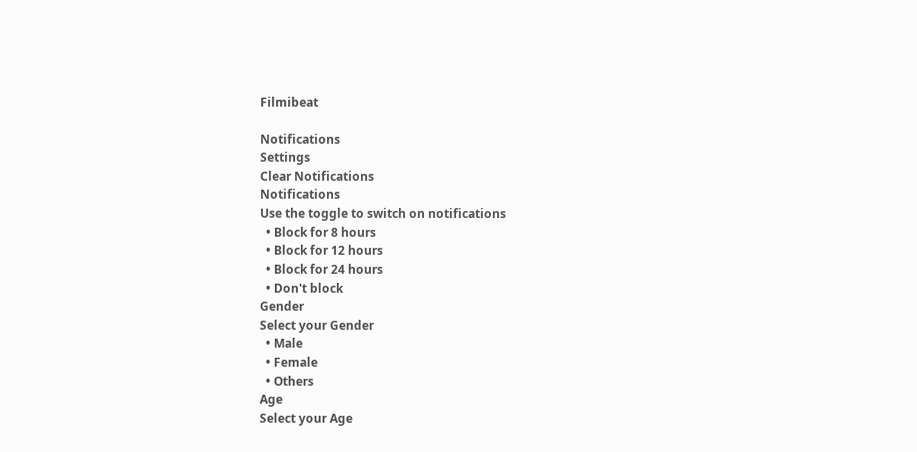Filmibeat

Notifications
Settings
Clear Notifications
Notifications
Use the toggle to switch on notifications
  • Block for 8 hours
  • Block for 12 hours
  • Block for 24 hours
  • Don't block
Gender
Select your Gender
  • Male
  • Female
  • Others
Age
Select your Age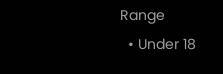Range
  • Under 18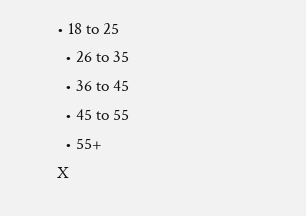• 18 to 25
  • 26 to 35
  • 36 to 45
  • 45 to 55
  • 55+
X